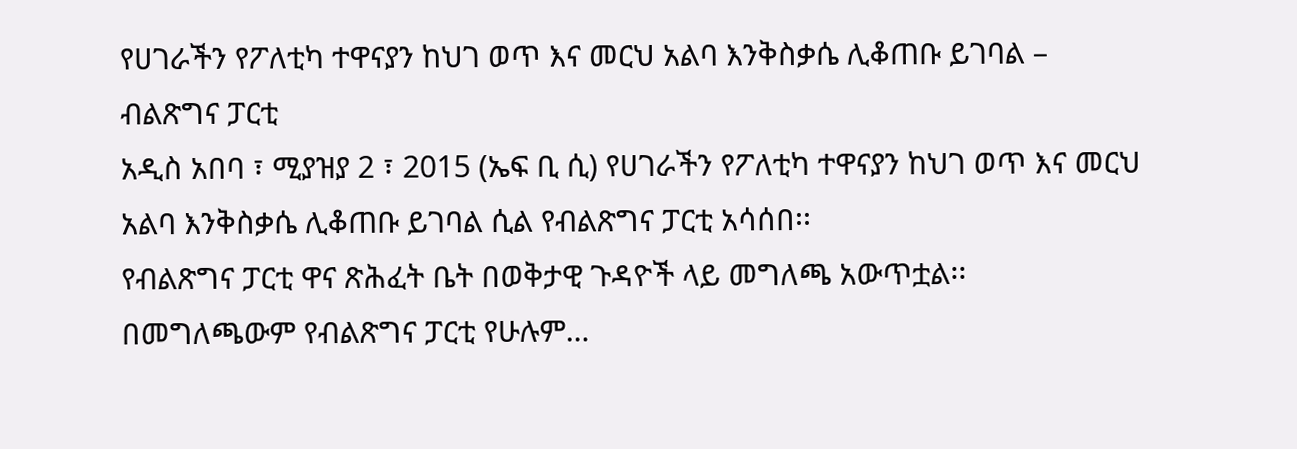የሀገራችን የፖለቲካ ተዋናያን ከህገ ወጥ እና መርህ አልባ እንቅስቃሴ ሊቆጠቡ ይገባል – ብልጽግና ፓርቲ
አዲስ አበባ ፣ ሚያዝያ 2 ፣ 2015 (ኤፍ ቢ ሲ) የሀገራችን የፖለቲካ ተዋናያን ከህገ ወጥ እና መርህ አልባ እንቅስቃሴ ሊቆጠቡ ይገባል ሲል የብልጽግና ፓርቲ አሳሰበ፡፡
የብልጽግና ፓርቲ ዋና ጽሕፈት ቤት በወቅታዊ ጉዳዮች ላይ መግለጫ አውጥቷል፡፡
በመግለጫውም የብልጽግና ፓርቲ የሁሉም…